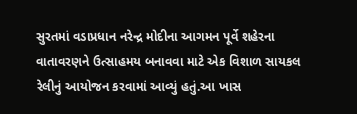સુરતમાં વડાપ્રધાન નરેન્દ્ર મોદીના આગમન પૂર્વે શહેરના વાતાવરણને ઉત્સાહમય બનાવવા માટે એક વિશાળ સાયકલ રેલીનું આયોજન કરવામાં આવ્યું હતું.આ ખાસ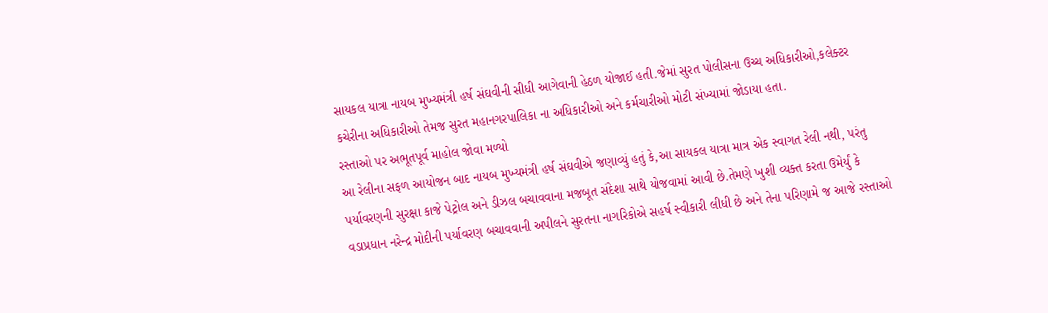સાયકલ યાત્રા નાયબ મુખ્યમંત્રી હર્ષ સંઘવીની સીધી આગેવાની હેઠળ યોજાઈ હતી.જેમાં સુરત પોલીસના ઉચ્ચ અધિકારીઓ,કલેક્ટર કચેરીના અધિકારીઓ તેમજ સુરત મહાનગરપાલિકા ના અધિકારીઓ અને કર્મચારીઓ મોટી સંખ્યામાં જોડાયા હતા.
રસ્તાઓ પર અભૂતપૂર્વ માહોલ જોવા મળ્યો
આ રેલીના સફળ આયોજન બાદ નાયબ મુખ્યમંત્રી હર્ષ સંઘવીએ જણાવ્યું હતું કે,આ સાયકલ યાત્રા માત્ર એક સ્વાગત રેલી નથી, પરંતુ પર્યાવરણની સુરક્ષા કાજે પેટ્રોલ અને ડીઝલ બચાવવાના મજબૂત સંદેશા સાથે યોજવામાં આવી છે.તેમણે ખુશી વ્યક્ત કરતા ઉમેર્યું કે વડાપ્રધાન નરેન્દ્ર મોદીની પર્યાવરણ બચાવવાની અપીલને સુરતના નાગરિકોએ સહર્ષ સ્વીકારી લીધી છે અને તેના પરિણામે જ આજે રસ્તાઓ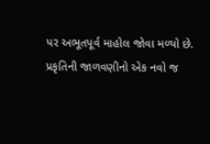પર અભૂતપૂર્વ માહોલ જોવા મળ્યો છે.
પ્રકૃતિની જાળવણીનો એક નવો જ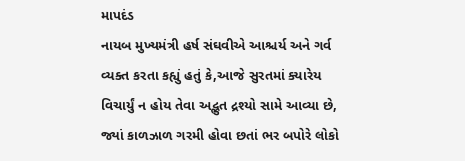માપદંડ
નાયબ મુખ્યમંત્રી હર્ષ સંઘવીએ આશ્ચર્ય અને ગર્વ વ્યક્ત કરતા કહ્યું હતું કે,આજે સુરતમાં ક્યારેય વિચાર્યું ન હોય તેવા અદ્ભુત દ્રશ્યો સામે આવ્યા છે, જ્યાં કાળઝાળ ગરમી હોવા છતાં ભર બપોરે લોકો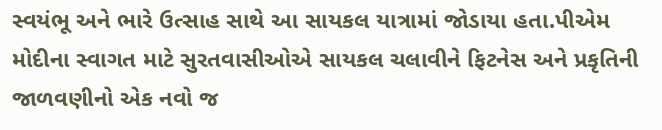સ્વયંભૂ અને ભારે ઉત્સાહ સાથે આ સાયકલ યાત્રામાં જોડાયા હતા.પીએમ મોદીના સ્વાગત માટે સુરતવાસીઓએ સાયકલ ચલાવીને ફિટનેસ અને પ્રકૃતિની જાળવણીનો એક નવો જ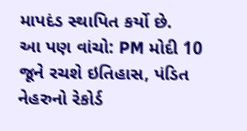માપદંડ સ્થાપિત કર્યો છે.
આ પણ વાંચો: PM મોદી 10 જૂને રચશે ઇતિહાસ, પંડિત નેહરુનો રેકોર્ડ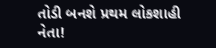તોડી બનશે પ્રથમ લોકશાહી નેતા!